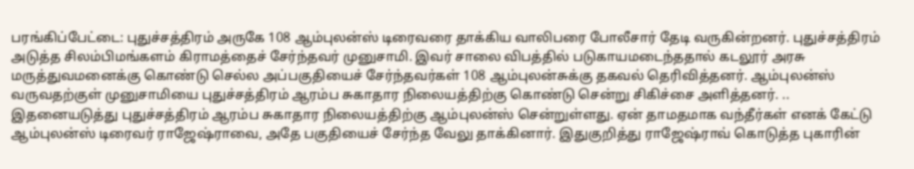பரங்கிப்பேட்டை: புதுச்சத்திரம் அருகே 108 ஆம்புலன்ஸ் டிரைவரை தாக்கிய வாலிபரை போலீசார் தேடி வருகின்றனர். புதுச்சத்திரம் அடுத்த சிலம்பிமங்களம் கிராமத்தைச் சேர்ந்தவர் முனுசாமி. இவர் சாலை விபத்தில் படுகாயமடைந்ததால் கடலூர் அரசு மருத்துவமனைக்கு கொண்டு செல்ல அப்பகுதியைச் சேர்ந்தவர்கள் 108 ஆம்புலன்சுக்கு தகவல் தெரிவித்தனர். ஆம்புலன்ஸ் வருவதற்குள் முனுசாமியை புதுச்சத்திரம் ஆரம்ப சுகாதார நிலையத்திற்கு கொண்டு சென்று சிகிச்சை அளித்தனர். ..
இதனையடுத்து புதுச்சத்திரம் ஆரம்ப சுகாதார நிலையத்திற்கு ஆம்புலன்ஸ் சென்றுள்ளது. ஏன் தாமதமாக வந்தீர்கள் எனக் கேட்டு ஆம்புலன்ஸ் டிரைவர் ராஜேஷ்ராவை, அதே பகுதியைச் சேர்ந்த வேலு தாக்கினார். இதுகுறித்து ராஜேஷ்ராவ் கொடுத்த புகாரின்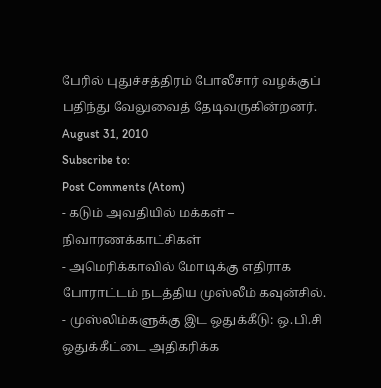பேரில் புதுச்சத்திரம் போலீசார் வழக்குப் பதிந்து வேலுவைத் தேடிவருகின்றனர்.
August 31, 2010
Subscribe to:
Post Comments (Atom)
- கடும் அவதியில் மக்கள் – நிவாரணக்காட்சிகள்
- அமெரிக்காவில் மோடிக்கு எதிராக போராட்டம் நடத்திய முஸ்லீம் கவுன்சில்.
- முஸ்லிம்களுக்கு இட ஒதுக்கீடு: ஒ.பி.சி ஒதுக்கீட்டை அதிகரிக்க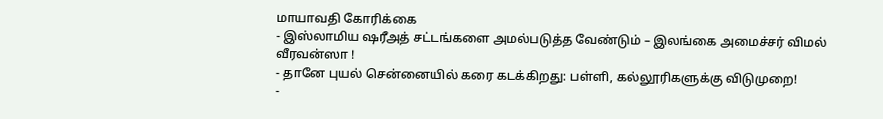மாயாவதி கோரிக்கை
- இஸ்லாமிய ஷரீஅத் சட்டங்களை அமல்படுத்த வேண்டும் – இலங்கை அமைச்சர் விமல் வீரவன்ஸா !
- தானே புயல் சென்னையில் கரை கடக்கிறது: பள்ளி, கல்லூரிகளுக்கு விடுமுறை!
-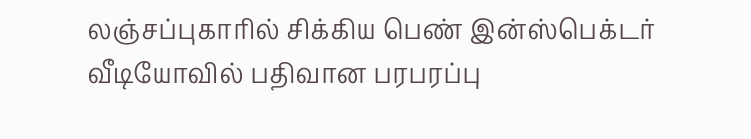லஞ்சப்புகாரில் சிக்கிய பெண் இன்ஸ்பெக்டர் வீடியோவில் பதிவான பரபரப்பு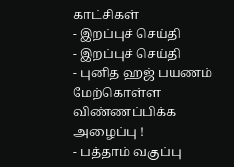காட்சிகள்
- இறப்புச் செய்தி
- இறப்புச் செய்தி
- புனித ஹஜ் பயணம் மேற்கொள்ள விண்ணப்பிக்க அழைப்பு !
- பத்தாம் வகுப்பு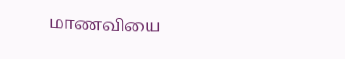மாணவியை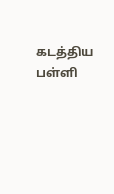கடத்திய பள்ளி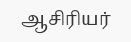ஆசிரியர்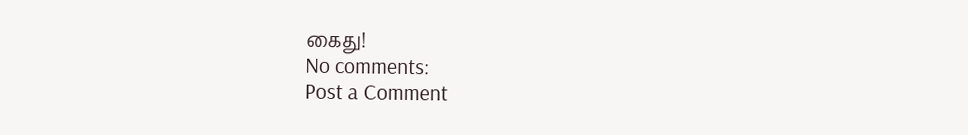கைது!
No comments:
Post a Comment